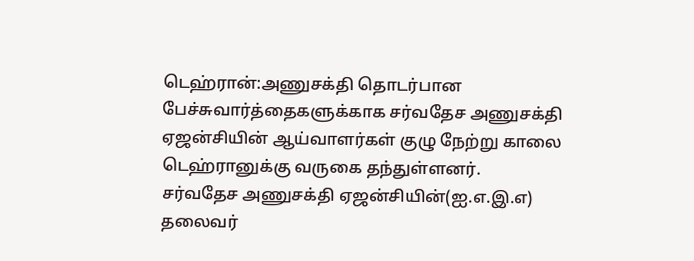டெஹ்ரான்:அணுசக்தி தொடர்பான பேச்சுவார்த்தைகளுக்காக சர்வதேச அணுசக்தி ஏஜன்சியின் ஆய்வாளர்கள் குழு நேற்று காலை டெஹ்ரானுக்கு வருகை தந்துள்ளனர்.
சர்வதேச அணுசக்தி ஏஜன்சியின்(ஐ.எ.இ.எ) தலைவர்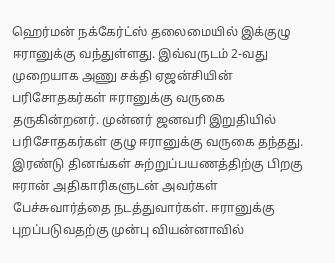ஹெர்மன் நக்கேர்ட்ஸ் தலைமையில் இக்குழு ஈரானுக்கு வந்துள்ளது. இவ்வருடம் 2-வது முறையாக அணு சக்தி ஏஜன்சியின் பரிசோதகர்கள் ஈரானுக்கு வருகை தருகின்றனர். முன்னர் ஜனவரி இறுதியில் பரிசோதகர்கள் குழு ஈரானுக்கு வருகை தந்தது.
இரண்டு தினங்கள் சுற்றுப்பயணத்திற்கு பிறகு ஈரான் அதிகாரிகளுடன் அவர்கள் பேச்சுவார்த்தை நடத்துவார்கள். ஈரானுக்கு புறப்படுவதற்கு முன்பு வியன்னாவில்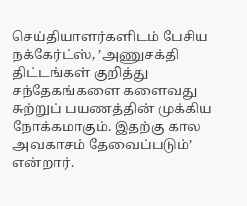செய்தியாளர்களிடம் பேசிய நக்கேர்ட்ஸ், ’அணுசக்தி திட்டங்கள் குறித்து சந்தேகங்களை களைவது சுற்றுப் பயணத்தின் முக்கிய நோக்கமாகும். இதற்கு கால அவகாசம் தேவைப்படும்’ என்றார்.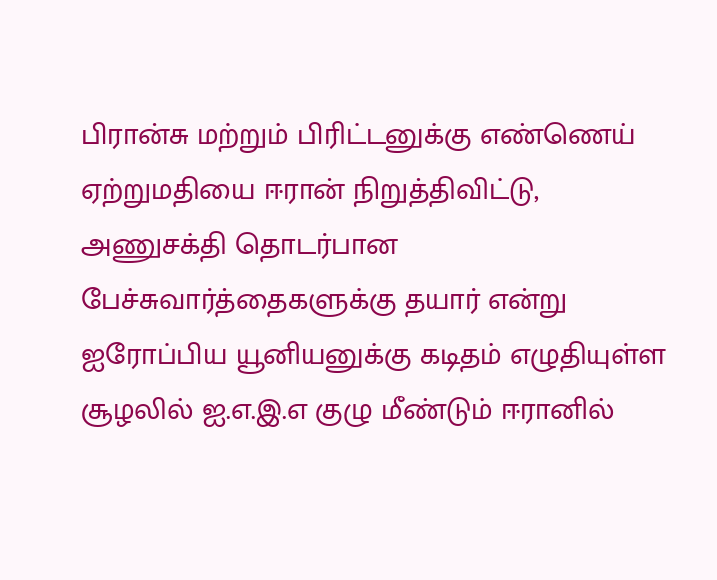பிரான்சு மற்றும் பிரிட்டனுக்கு எண்ணெய் ஏற்றுமதியை ஈரான் நிறுத்திவிட்டு, அணுசக்தி தொடர்பான பேச்சுவார்த்தைகளுக்கு தயார் என்று ஐரோப்பிய யூனியனுக்கு கடிதம் எழுதியுள்ள சூழலில் ஐ.எ.இ.எ குழு மீண்டும் ஈரானில்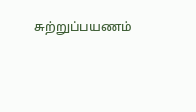சுற்றுப்பயணம்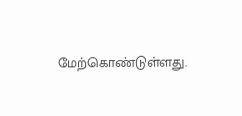மேற்கொண்டுள்ளது.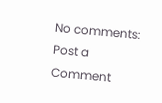No comments:
Post a Comment